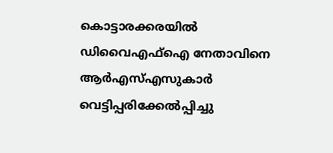കൊട്ടാരക്കരയിൽ ഡിവൈഎഫ്ഐ നേതാവിനെ ആർഎസ്എസുകാർ വെട്ടിപ്പരിക്കേൽപ്പിച്ചു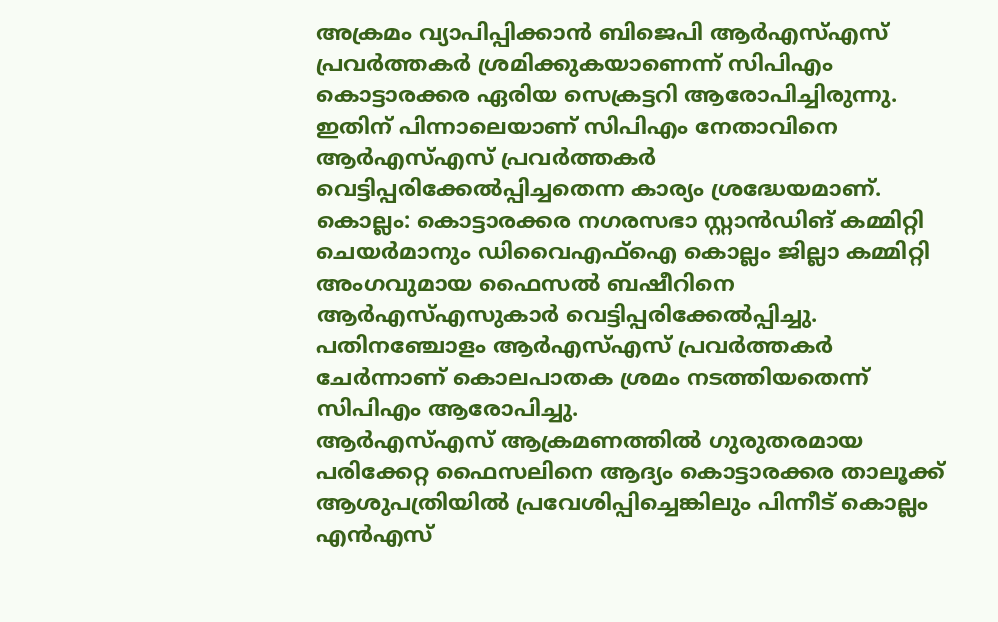അക്രമം വ്യാപിപ്പിക്കാൻ ബിജെപി ആർഎസ്എസ് പ്രവർത്തകർ ശ്രമിക്കുകയാണെന്ന് സിപിഎം കൊട്ടാരക്കര ഏരിയ സെക്രട്ടറി ആരോപിച്ചിരുന്നു. ഇതിന് പിന്നാലെയാണ് സിപിഎം നേതാവിനെ ആർഎസ്എസ് പ്രവർത്തകർ വെട്ടിപ്പരിക്കേൽപ്പിച്ചതെന്ന കാര്യം ശ്രദ്ധേയമാണ്.
കൊല്ലം: കൊട്ടാരക്കര നഗരസഭാ സ്റ്റാൻഡിങ് കമ്മിറ്റി ചെയർമാനും ഡിവൈഎഫ്ഐ കൊല്ലം ജില്ലാ കമ്മിറ്റി അംഗവുമായ ഫൈസൽ ബഷീറിനെ ആർഎസ്എസുകാർ വെട്ടിപ്പരിക്കേൽപ്പിച്ചു. പതിനഞ്ചോളം ആർഎസ്എസ് പ്രവർത്തകർ ചേർന്നാണ് കൊലപാതക ശ്രമം നടത്തിയതെന്ന് സിപിഎം ആരോപിച്ചു.
ആർഎസ്എസ് ആക്രമണത്തിൽ ഗുരുതരമായ പരിക്കേറ്റ ഫൈസലിനെ ആദ്യം കൊട്ടാരക്കര താലൂക്ക് ആശുപത്രിയിൽ പ്രവേശിപ്പിച്ചെങ്കിലും പിന്നീട് കൊല്ലം എൻഎസ്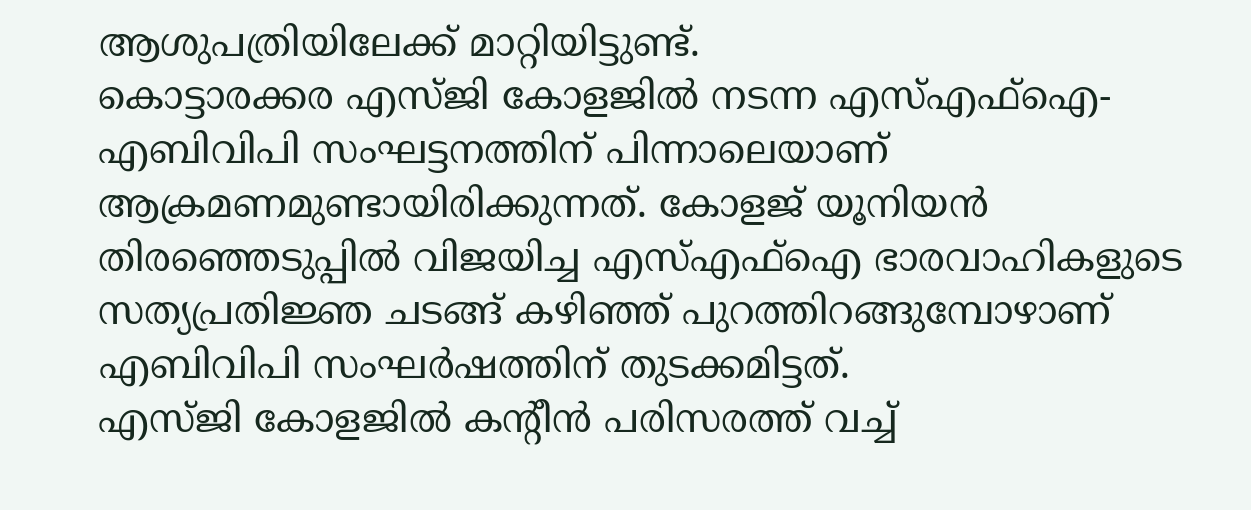ആശുപത്രിയിലേക്ക് മാറ്റിയിട്ടുണ്ട്.
കൊട്ടാരക്കര എസ്ജി കോളജിൽ നടന്ന എസ്എഫ്ഐ-എബിവിപി സംഘട്ടനത്തിന് പിന്നാലെയാണ് ആക്രമണമുണ്ടായിരിക്കുന്നത്. കോളജ് യൂനിയൻ തിരഞ്ഞെടുപ്പിൽ വിജയിച്ച എസ്എഫ്ഐ ഭാരവാഹികളുടെ സത്യപ്രതിജ്ഞ ചടങ്ങ് കഴിഞ്ഞ് പുറത്തിറങ്ങുമ്പോഴാണ് എബിവിപി സംഘർഷത്തിന് തുടക്കമിട്ടത്.
എസ്ജി കോളജിൽ കന്റീൻ പരിസരത്ത് വച്ച്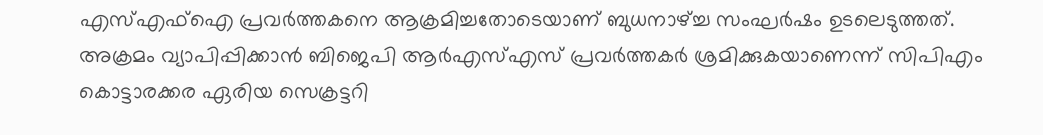എസ്എഫ്ഐ പ്രവർത്തകനെ ആക്രമിച്ചതോടെയാണ് ബുധനാഴ്ച്ച സംഘർഷം ഉടലെടുത്തത്. അക്രമം വ്യാപിപ്പിക്കാൻ ബിജെപി ആർഎസ്എസ് പ്രവർത്തകർ ശ്രമിക്കുകയാണെന്ന് സിപിഎം കൊട്ടാരക്കര ഏരിയ സെക്രട്ടറി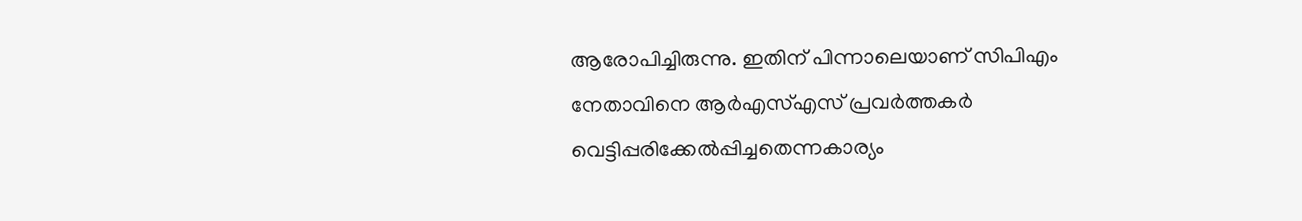ആരോപിച്ചിരുന്നു. ഇതിന് പിന്നാലെയാണ് സിപിഎം നേതാവിനെ ആർഎസ്എസ് പ്രവർത്തകർ വെട്ടിപ്പരിക്കേൽപ്പിച്ചതെന്നകാര്യം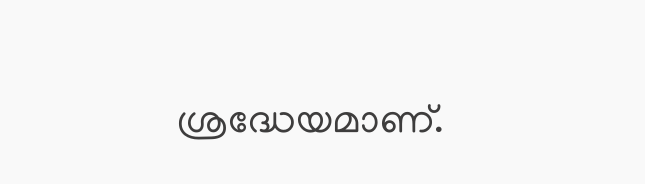ശ്രദ്ധേയമാണ്.